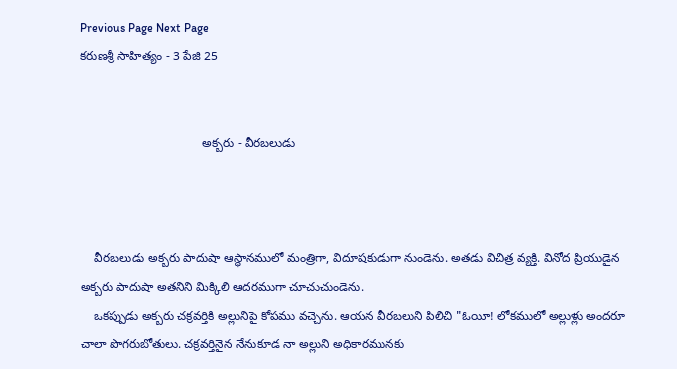Previous Page Next Page
కరుణశ్రీ సాహిత్యం - 3 పేజి 25


                                    అక్బరు - వీరబలుడు



    వీరబలుడు అక్బరు పాదుషా ఆస్థానములో మంత్రిగా, విదూషకుడుగా నుండెను. అతడు విచిత్ర వ్యక్తి. వినోద ప్రియుడైన అక్బరు పాదుషా అతనిని మిక్కిలి ఆదరముగా చూచుచుండెను.
    ఒకప్పుడు అక్బరు చక్రవర్తికి అల్లునిపై కోపము వచ్చెను. ఆయన వీరబలుని పిలిచి "ఓయీ! లోకములో అల్లుళ్లు అందరూ చాలా పొగరుబోతులు. చక్రవర్తినైన నేనుకూడ నా అల్లుని అధికారమునకు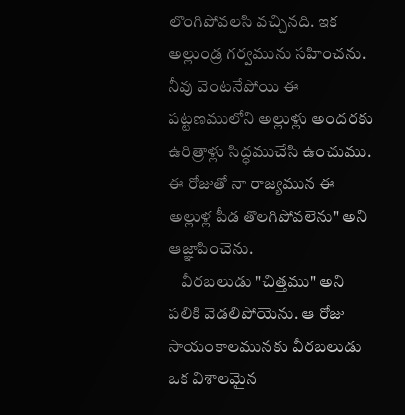లొంగిపోవలసి వచ్చినది. ఇక అల్లుండ్ర గర్వమును సహించను. నీవు వెంటనేపోయి ఈ పట్టణములోని అల్లుళ్లు అందరకు ఉరిత్రాళ్లు సిద్ధముచేసి ఉంచుము. ఈ రోజుతో నా రాజ్యమున ఈ అల్లుళ్ల పీడ తొలగిపోవలెను" అని ఆజ్ఞాపించెను.
    వీరబలుడు "చిత్తము" అని పలికి వెడలిపోయెను. ఆ రోజు సాయంకాలమునకు వీరబలుడు ఒక విశాలమైన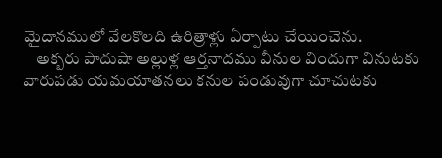మైదానములో వేలకొలది ఉరిత్రాళ్లు ఏర్పాటు చేయించెను.
    అక్బరు పాదుషా అల్లుళ్ల ఆర్తనాదము వీనుల విందుగా వినుటకు వారుపడు యమయాతనలు కనుల పండువుగా చూచుటకు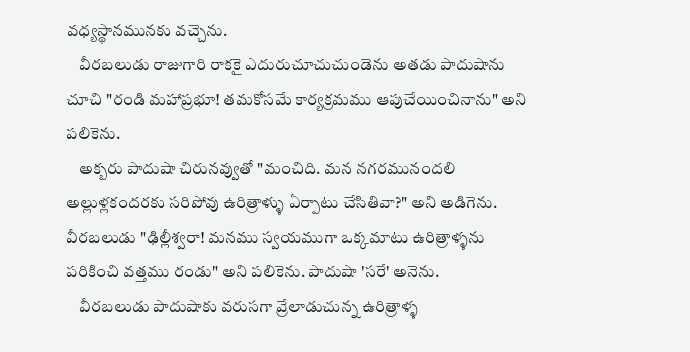వధ్యస్థానమునకు వచ్చెను.
    వీరబలుడు రాజుగారి రాకకై ఎదురుచూచుచుండెను అతడు పాదుషాను చూచి "రండి మహాప్రభూ! తమకోసమే కార్యక్రమము ఆపుచేయించినాను" అని పలికెను.
    అక్బరు పాదుషా చిరునవ్వుతో "మంచిది. మన నగరమునందలి అల్లుళ్లకందరకు సరిపోవు ఉరిత్రాళ్ళు ఏర్పాటు చేసితివా?" అని అడిగెను. వీరబలుడు "ఢిల్లీశ్వరా! మనము స్వయముగా ఒక్కమాటు ఉరిత్రాళ్ళను పరికించి వత్తము రండు" అని పలికెను. పాదుషా 'సరే' అనెను.
    వీరబలుడు పాదుషాకు వరుసగా వ్రేలాడుచున్న ఉరిత్రాళ్ళ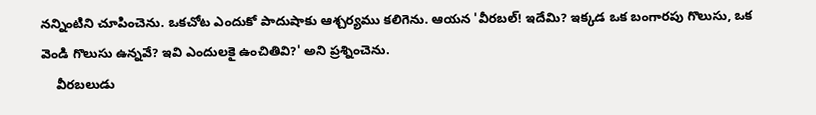నన్నింటిని చూపించెను. ఒకచోట ఎందుకో పాదుషాకు ఆశ్చర్యము కలిగెను. ఆయన 'వీరబల్! ఇదేమి? ఇక్కడ ఒక బంగారపు గొలుసు, ఒక వెండి గొలుసు ఉన్నవే? ఇవి ఎందులకై ఉంచితివి?' అని ప్రశ్నించెను.
    వీరబలుడు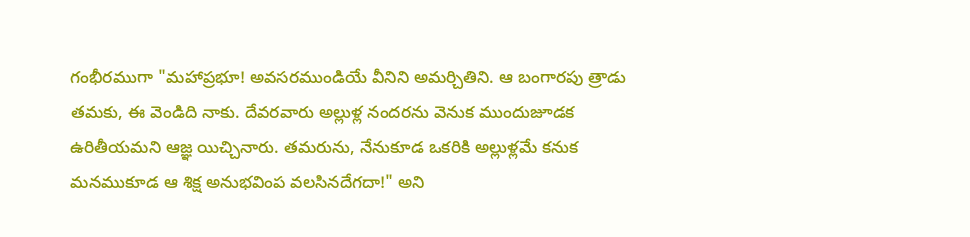గంభీరముగా "మహాప్రభూ! అవసరముండియే వీనిని అమర్చితిని. ఆ బంగారపు త్రాడు తమకు, ఈ వెండిది నాకు. దేవరవారు అల్లుళ్ల నందరను వెనుక ముందుజూడక ఉరితీయమని ఆజ్ఞ యిచ్చినారు. తమరును, నేనుకూడ ఒకరికి అల్లుళ్లమే కనుక మనముకూడ ఆ శిక్ష అనుభవింప వలసినదేగదా!" అని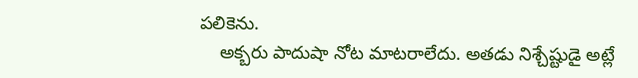పలికెను.
    అక్బరు పాదుషా నోట మాటరాలేదు. అతడు నిశ్చేష్టుడై అట్లే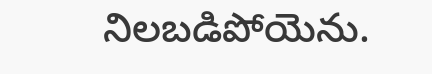నిలబడిపోయెను.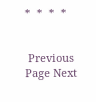*  *  *  *


 Previous Page Next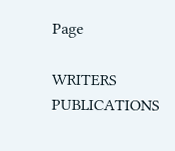Page

WRITERS
PUBLICATIONS